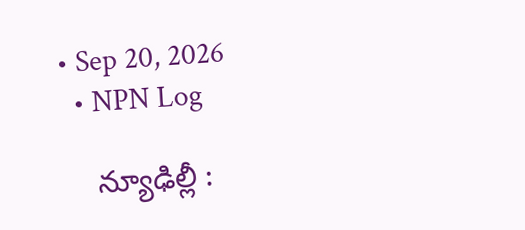• Sep 20, 2026
  • NPN Log

    న్యూఢిల్లీ :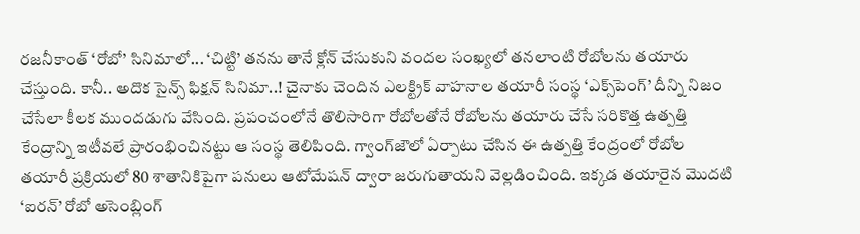రజనీకాంత్‌ ‘రోబో’ సినిమాలో... ‘చిట్టి’ తనను తానే క్లోన్‌ చేసుకుని వందల సంఖ్యలో తనలాంటి రోబోలను తయారు చేస్తుంది. కానీ.. అదొక సైన్స్‌ ఫిక్షన్‌ సినిమా..! చైనాకు చెందిన ఎలక్ట్రిక్‌ వాహనాల తయారీ సంస్థ ‘ఎక్స్‌పెంగ్‌’ దీన్ని నిజం చేసేలా కీలక ముందడుగు వేసింది. ప్రపంచంలోనే తొలిసారిగా రోబోలతోనే రోబోలను తయారు చేసే సరికొత్త ఉత్పత్తి కేంద్రాన్ని ఇటీవలే ప్రారంభించినట్టు ఆ సంస్థ తెలిపింది. గ్వాంగ్‌జౌలో ఏర్పాటు చేసిన ఈ ఉత్పత్తి కేంద్రంలో రోబోల తయారీ ప్రక్రియలో 80 శాతానికిపైగా పనులు ఆటోమేషన్‌ ద్వారా జరుగుతాయని వెల్లడించింది. ఇక్కడ తయారైన మొదటి ‘ఐరన్‌’ రోబో అసెంబ్లింగ్‌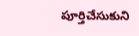పూర్తిచేసుకుని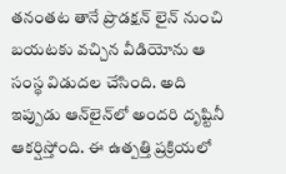తనంతట తానే ప్రొడక్షన్‌ లైన్‌ నుంచి బయటకు వచ్చిన వీడియోను ఆ సంస్థ విడుదల చేసింది. అది ఇప్పుడు ఆన్‌లైన్‌లో అందరి దృష్టినీ ఆకర్షిస్తోంది. ఈ ఉత్పత్తి ప్రక్రియలో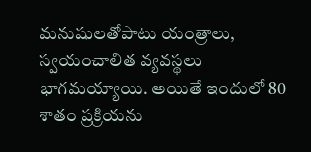మనుషులతోపాటు యంత్రాలు, స్వయంచాలిత వ్యవస్థలు భాగమయ్యాయి. అయితే ఇందులో 80 శాతం ప్రక్రియను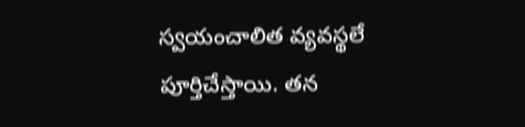స్వయంచాలిత వ్యవస్థలే పూర్తిచేస్తాయి. తన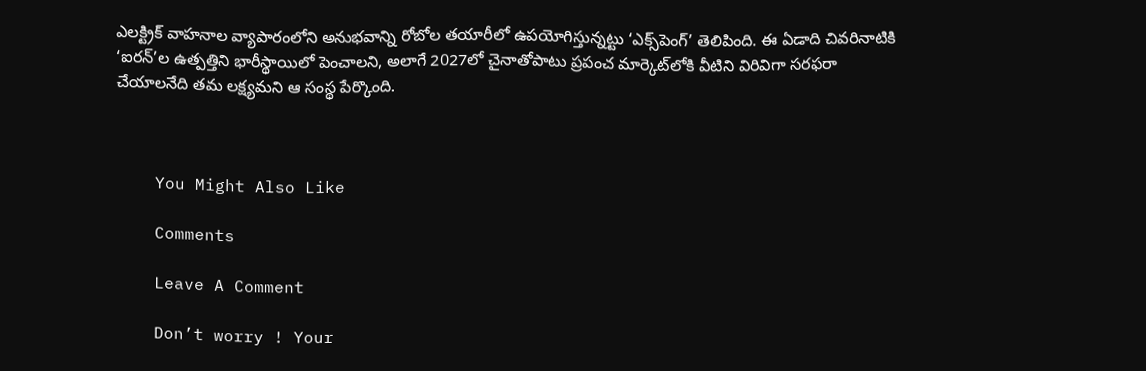ఎలక్ట్రిక్‌ వాహనాల వ్యాపారంలోని అనుభవాన్ని రోబోల తయారీలో ఉపయోగిస్తున్నట్టు ‘ఎక్స్‌పెంగ్‌’ తెలిపింది. ఈ ఏడాది చివరినాటికి ‘ఐరన్‌’ల ఉత్పత్తిని భారీస్థాయిలో పెంచాలని, అలాగే 2027లో చైనాతోపాటు ప్రపంచ మార్కెట్‌లోకి వీటిని విరివిగా సరఫరా చేయాలనేది తమ లక్ష్యమని ఆ సంస్థ పేర్కొంది.



    You Might Also Like

    Comments

    Leave A Comment

    Don’t worry ! Your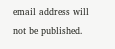email address will not be published.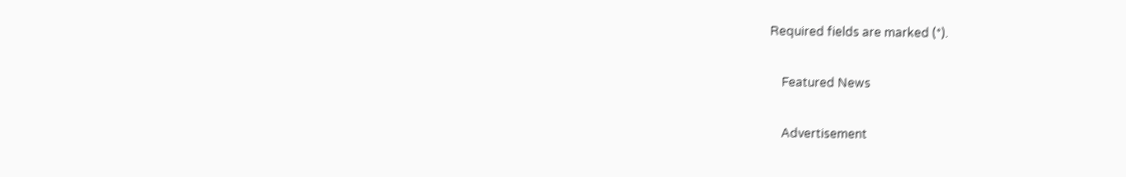Required fields are marked (*).

    Featured News

    Advertisement